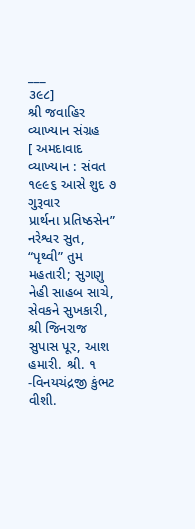___
૩૯૮]
શ્રી જવાહિર વ્યાખ્યાન સંગ્રહ
[ અમદાવાદ
વ્યાખ્યાન : સંવત ૧૯૯૬ આસે શુદ ૭ ગુરૂવાર
પ્રાર્થના પ્રતિષ્ઠસેન” નરેશ્વર સુત, “પૃથ્વી” તુમ મહતારી; સુગણુ નેહી સાહબ સાચે, સેવકને સુખકારી, શ્રી જિનરાજ સુપાસ પૂર, આશ હમારી. શ્રી. ૧
-વિનયચંદ્રજી કુંભટ વીશી.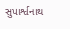સુપાર્શ્વનાથ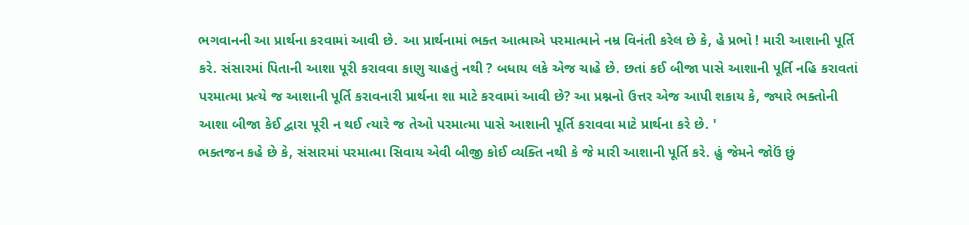ભગવાનની આ પ્રાર્થના કરવામાં આવી છે. આ પ્રાર્થનામાં ભક્ત આત્માએ પરમાત્માને નમ્ર વિનંતી કરેલ છે કે, હે પ્રભો ! મારી આશાની પૂર્તિ કરે. સંસારમાં પિતાની આશા પૂરી કરાવવા કાણુ ચાહતું નથી ? બધાય લકે એજ ચાહે છે. છતાં કઈ બીજા પાસે આશાની પૂર્તિ નહિ કરાવતાં પરમાત્મા પ્રત્યે જ આશાની પૂર્તિ કરાવનારી પ્રાર્થના શા માટે કરવામાં આવી છે? આ પ્રશ્નનો ઉત્તર એજ આપી શકાય કે, જ્યારે ભક્તોની આશા બીજા કેઈ દ્વારા પૂરી ન થઈ ત્યારે જ તેઓ પરમાત્મા પાસે આશાની પૂર્તિ કરાવવા માટે પ્રાર્થના કરે છે. '
ભક્તજન કહે છે કે, સંસારમાં પરમાત્મા સિવાય એવી બીજી કોઈ વ્યક્તિ નથી કે જે મારી આશાની પૂર્તિ કરે. હું જેમને જોઉં છું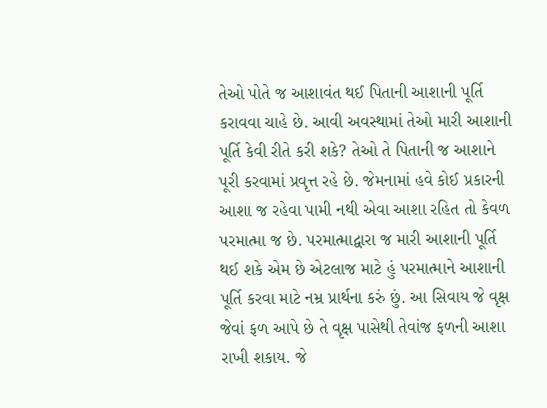તેઓ પોતે જ આશાવંત થઈ પિતાની આશાની પૂર્તિ કરાવવા ચાહે છે. આવી અવસ્થામાં તેઓ મારી આશાની પૂર્તિ કેવી રીતે કરી શકે? તેઓ તે પિતાની જ આશાને પૂરી કરવામાં પ્રવૃત્ત રહે છે. જેમનામાં હવે કોઈ પ્રકારની આશા જ રહેવા પામી નથી એવા આશા રહિત તો કેવળ પરમાત્મા જ છે. પરમાત્માદ્વારા જ મારી આશાની પૂર્તિ થઈ શકે એમ છે એટલાજ માટે હું પરમાત્માને આશાની પૂર્તિ કરવા માટે નમ્ર પ્રાર્થના કરું છું. આ સિવાય જે વૃક્ષ જેવાં ફળ આપે છે તે વૃક્ષ પાસેથી તેવાંજ ફળની આશા રાખી શકાય. જે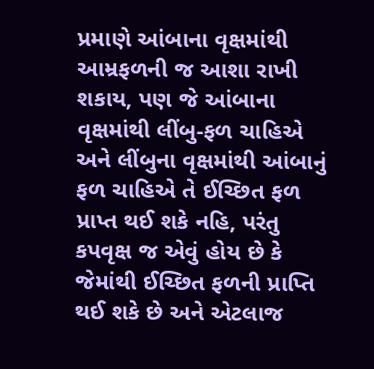પ્રમાણે આંબાના વૃક્ષમાંથી આમ્રફળની જ આશા રાખી શકાય, પણ જે આંબાના વૃક્ષમાંથી લીંબુ-ફળ ચાહિએ અને લીંબુના વૃક્ષમાંથી આંબાનું ફળ ચાહિએ તે ઈચ્છિત ફળ પ્રાપ્ત થઈ શકે નહિ, પરંતુ કપવૃક્ષ જ એવું હોય છે કે જેમાંથી ઈચ્છિત ફળની પ્રાપ્તિ થઈ શકે છે અને એટલાજ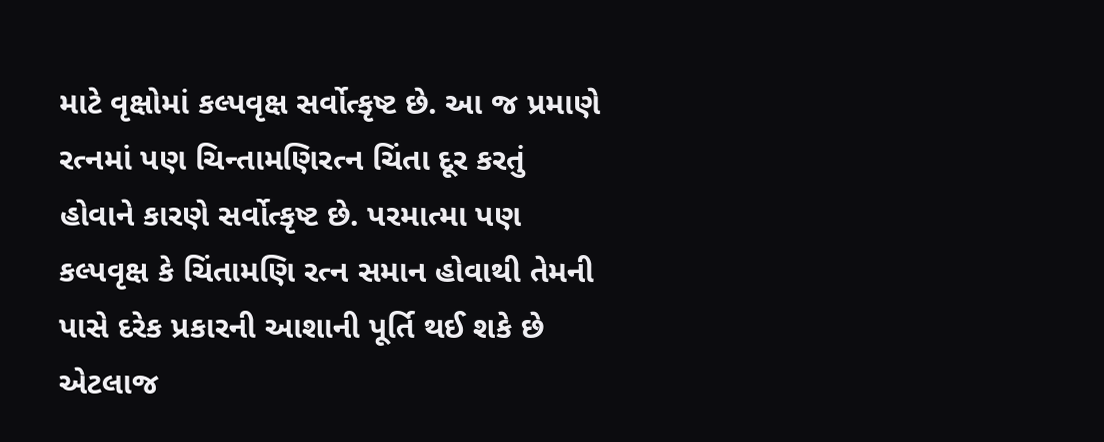માટે વૃક્ષોમાં કલ્પવૃક્ષ સર્વોત્કૃષ્ટ છે. આ જ પ્રમાણે રત્નમાં પણ ચિન્તામણિરત્ન ચિંતા દૂર કરતું હોવાને કારણે સર્વોત્કૃષ્ટ છે. પરમાત્મા પણ કલ્પવૃક્ષ કે ચિંતામણિ રત્ન સમાન હોવાથી તેમની પાસે દરેક પ્રકારની આશાની પૂર્તિ થઈ શકે છે એટલાજ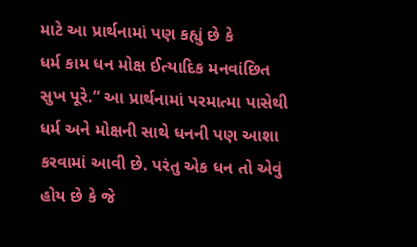માટે આ પ્રાર્થનામાં પણ કહ્યું છે કે
ધર્મ કામ ધન મોક્ષ ઈત્યાદિક મનવાંછિત સુખ પૂરે.” આ પ્રાર્થનામાં પરમાત્મા પાસેથી ધર્મ અને મોક્ષની સાથે ધનની પણ આશા કરવામાં આવી છે. પરંતુ એક ધન તો એવું હોય છે કે જે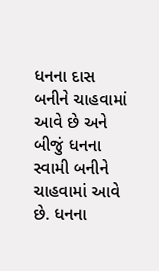ધનના દાસ બનીને ચાહવામાં આવે છે અને બીજું ધનના સ્વામી બનીને ચાહવામાં આવે છે. ધનના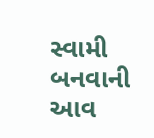સ્વામી બનવાની આવ